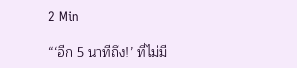2 Min

“‘อีก 5 นาทีถึง!’ ที่ไม่มี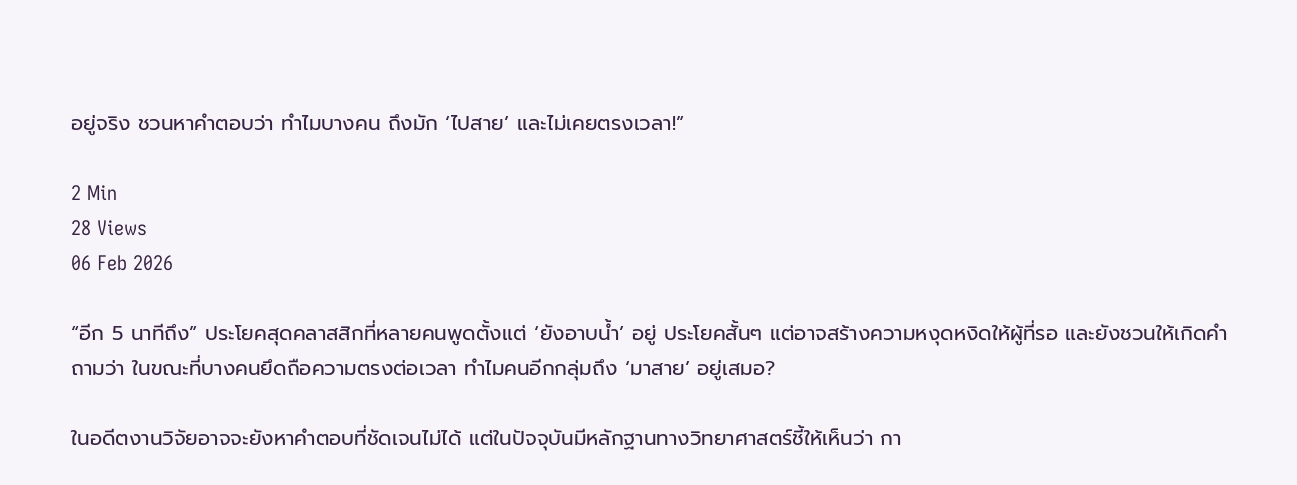อยู่จริง ชวนหาคำตอบว่า ทำไมบางคน ถึงมัก ‘ไปสาย’ และไม่เคยตรงเวลา!”

2 Min
28 Views
06 Feb 2026

“อีก 5 นาทีถึง” ประโยคสุดคลาสสิกที่หลายคนพูดตั้งแต่ ‘ยังอาบน้ำ’ อยู่ ประโยคสั้นๆ แต่อาจสร้างความหงุดหงิดให้ผู้ที่รอ และยังชวนให้เกิดคำถามว่า ในขณะที่บางคนยึดถือความตรงต่อเวลา ทำไมคนอีกกลุ่มถึง ‘มาสาย’ อยู่เสมอ?

ในอดีตงานวิจัยอาจจะยังหาคำตอบที่ชัดเจนไม่ได้ แต่ในปัจจุบันมีหลักฐานทางวิทยาศาสตร์ชี้ให้เห็นว่า กา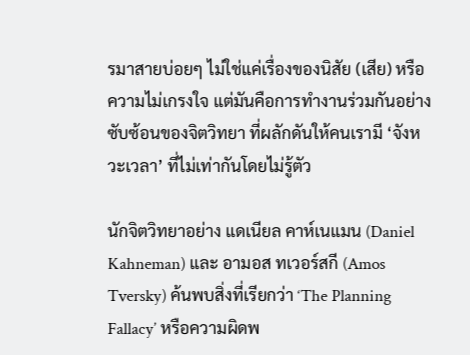รมาสายบ่อยๆ ไม่ใช่แค่เรื่องของนิสัย (เสีย) หรือความไม่เกรงใจ แต่มันคือการทำงานร่วมกันอย่างซับซ้อนของจิตวิทยา ที่ผลักดันให้คนเรามี ‘จังหวะเวลา’ ที่ไม่เท่ากันโดยไม่รู้ตัว

นักจิตวิทยาอย่าง แดเนียล คาห์เนแมน (Daniel Kahneman) และ อามอส ทเวอร์สกี (Amos Tversky) ค้นพบสิ่งที่เรียกว่า ‘The Planning Fallacy’ หรือความผิดพ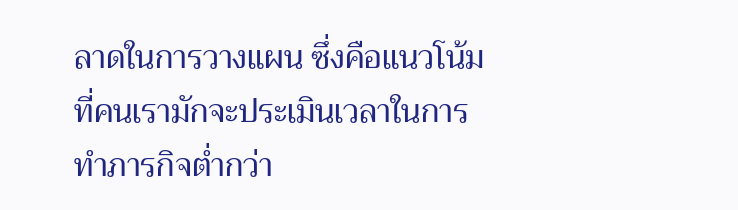ลาดในการวางแผน ซึ่งคือแนวโน้มที่คนเรามักจะประเมินเวลาในการทำภารกิจต่ำกว่า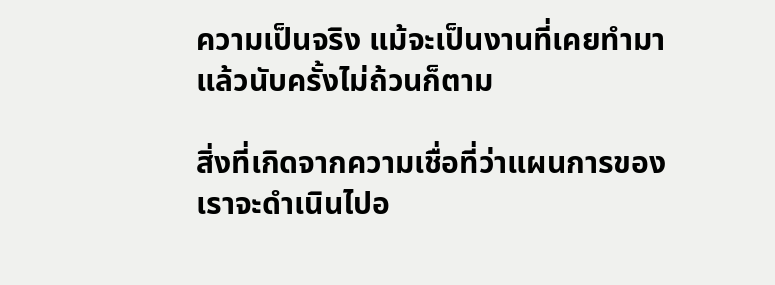ความเป็นจริง แม้จะเป็นงานที่เคยทำมาแล้วนับครั้งไม่ถ้วนก็ตาม

สิ่งที่เกิดจากความเชื่อที่ว่าแผนการของเราจะดำเนินไปอ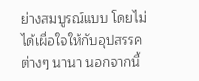ย่างสมบูรณ์แบบ โดยไม่ได้เผื่อใจให้กับอุปสรรคต่างๆ นานา นอกจากนี้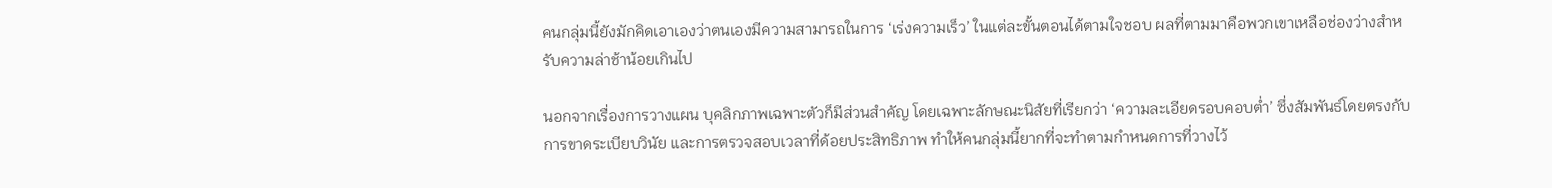คนกลุ่มนี้ยังมักคิดเอาเองว่าตนเองมีความสามารถในการ ‘เร่งความเร็ว’ ในแต่ละขั้นตอนได้ตามใจชอบ ผลที่ตามมาคือพวกเขาเหลือช่องว่างสำหรับความล่าช้าน้อยเกินไป

นอกจากเรื่องการวางแผน บุคลิกภาพเฉพาะตัวก็มีส่วนสำคัญ โดยเฉพาะลักษณะนิสัยที่เรียกว่า ‘ความละเอียดรอบคอบต่ำ’ ซึ่งสัมพันธ์โดยตรงกับการขาดระเบียบวินัย และการตรวจสอบเวลาที่ด้อยประสิทธิภาพ ทำให้คนกลุ่มนี้ยากที่จะทำตามกำหนดการที่วางไว้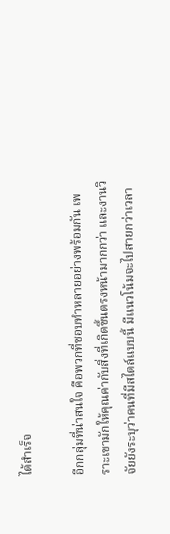ได้สำเร็จ

อีกกลุ่มที่น่าสนใจ คือพวกที่ชอบทำหลายอย่างพร้อมกัน เพราะเขามักให้คุณค่ากับสิ่งที่เกิดขึ้นตรงหน้ามากกว่า และงานวิจัยยังระบุว่าคนที่มีสไตล์แบบนี้ มีแนวโน้มจะไปสายกว่าเวลา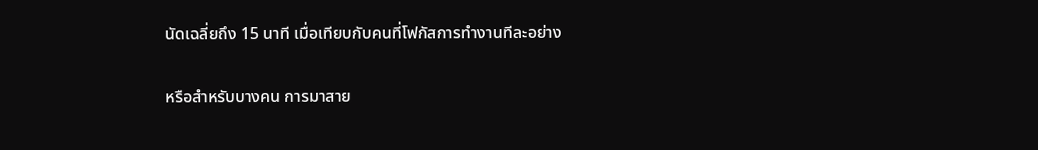นัดเฉลี่ยถึง 15 นาที เมื่อเทียบกับคนที่โฟกัสการทำงานทีละอย่าง

หรือสำหรับบางคน การมาสาย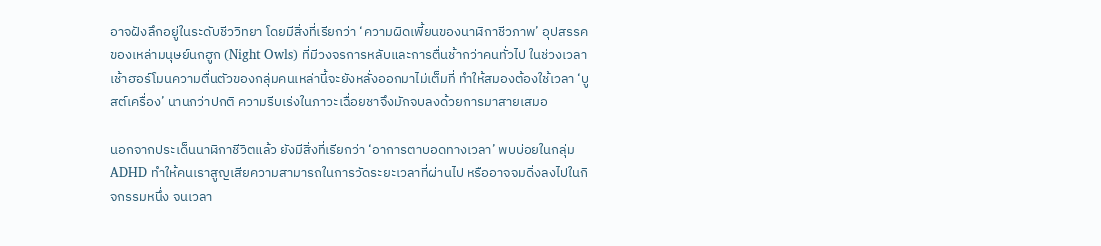อาจฝังลึกอยู่ในระดับชีววิทยา โดยมีสิ่งที่เรียกว่า ‘ความผิดเพี้ยนของนาฬิกาชีวภาพ’ อุปสรรคของเหล่ามนุษย์นกฮูก (Night Owls) ที่มีวงจรการหลับและการตื่นช้ากว่าคนทั่วไป ในช่วงเวลาเช้าฮอร์โมนความตื่นตัวของกลุ่มคนเหล่านี้จะยังหลั่งออกมาไม่เต็มที่ ทำให้สมองต้องใช้เวลา ‘บูสต์เครื่อง’ นานกว่าปกติ ความรีบเร่งในภาวะเฉื่อยชาจึงมักจบลงด้วยการมาสายเสมอ

นอกจากประเด็นนาฬิกาชีวิตแล้ว ยังมีสิ่งที่เรียกว่า ‘อาการตาบอดทางเวลา’ พบบ่อยในกลุ่ม ADHD ทำให้คนเราสูญเสียความสามารถในการวัดระยะเวลาที่ผ่านไป หรืออาจจมดิ่งลงไปในกิจกรรมหนึ่ง จนเวลา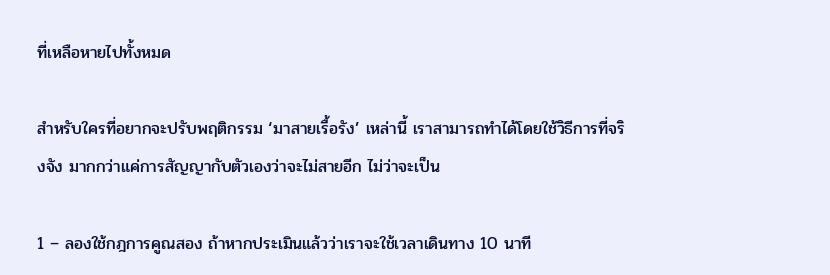ที่เหลือหายไปทั้งหมด

สำหรับใครที่อยากจะปรับพฤติกรรม ‘มาสายเรื้อรัง’ เหล่านี้ เราสามารถทำได้โดยใช้วิธีการที่จริงจัง มากกว่าแค่การสัญญากับตัวเองว่าจะไม่สายอีก ไม่ว่าจะเป็น

1 – ลองใช้กฎการคูณสอง ถ้าหากประเมินแล้วว่าเราจะใช้เวลาเดินทาง 10 นาที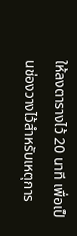ให้ลงตารางไว้ 20 นาที เพื่อเป็นช่องวางไว้สำหรับเหตุการ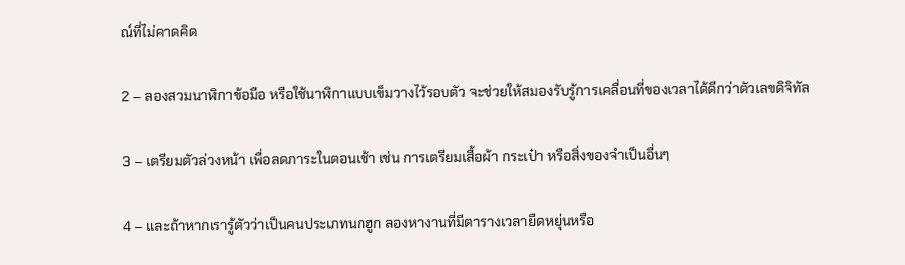ณ์ที่ไม่คาดคิด

2 – ลองสวมนาฬิกาข้อมือ หรือใช้นาฬิกาแบบเข็มวางไว้รอบตัว จะช่วยให้สมองรับรู้การเคลื่อนที่ของเวลาได้ดีกว่าตัวเลขดิจิทัล

3 – เตรียมตัวล่วงหน้า เพื่อลดภาระในตอนเช้า เช่น การเตรียมเสื้อผ้า กระเป๋า หรือสิ่งของจำเป็นอื่นๆ

4 – และถ้าหากเรารู้ตัวว่าเป็นคนประเภทนกฮูก ลองหางานที่มีตารางเวลายืดหยุ่นหรือ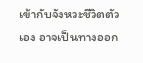เข้ากับจังหวะชีวิตตัวเอง อาจเป็นทางออก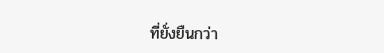ที่ยั่งยืนกว่า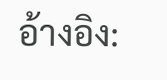อ้างอิง: